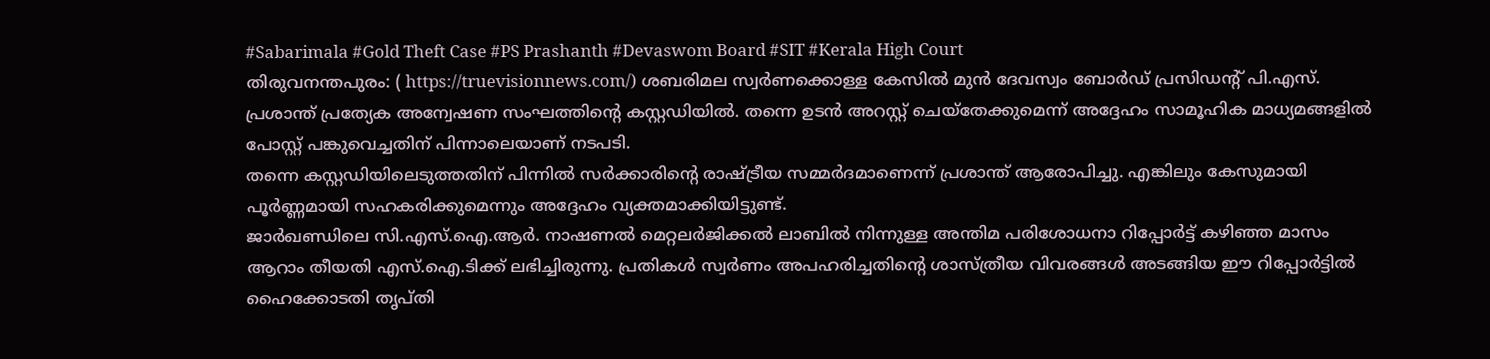#Sabarimala #Gold Theft Case #PS Prashanth #Devaswom Board #SIT #Kerala High Court
തിരുവനന്തപുരം: ( https://truevisionnews.com/) ശബരിമല സ്വർണക്കൊള്ള കേസിൽ മുൻ ദേവസ്വം ബോർഡ് പ്രസിഡന്റ് പി.എസ്. പ്രശാന്ത് പ്രത്യേക അന്വേഷണ സംഘത്തിന്റെ കസ്റ്റഡിയിൽ. തന്നെ ഉടൻ അറസ്റ്റ് ചെയ്തേക്കുമെന്ന് അദ്ദേഹം സാമൂഹിക മാധ്യമങ്ങളിൽ പോസ്റ്റ് പങ്കുവെച്ചതിന് പിന്നാലെയാണ് നടപടി.
തന്നെ കസ്റ്റഡിയിലെടുത്തതിന് പിന്നിൽ സർക്കാരിന്റെ രാഷ്ട്രീയ സമ്മർദമാണെന്ന് പ്രശാന്ത് ആരോപിച്ചു. എങ്കിലും കേസുമായി പൂർണ്ണമായി സഹകരിക്കുമെന്നും അദ്ദേഹം വ്യക്തമാക്കിയിട്ടുണ്ട്.
ജാർഖണ്ഡിലെ സി.എസ്.ഐ.ആർ. നാഷണൽ മെറ്റലർജിക്കൽ ലാബിൽ നിന്നുള്ള അന്തിമ പരിശോധനാ റിപ്പോർട്ട് കഴിഞ്ഞ മാസം ആറാം തീയതി എസ്.ഐ.ടിക്ക് ലഭിച്ചിരുന്നു. പ്രതികൾ സ്വർണം അപഹരിച്ചതിന്റെ ശാസ്ത്രീയ വിവരങ്ങൾ അടങ്ങിയ ഈ റിപ്പോർട്ടിൽ ഹൈക്കോടതി തൃപ്തി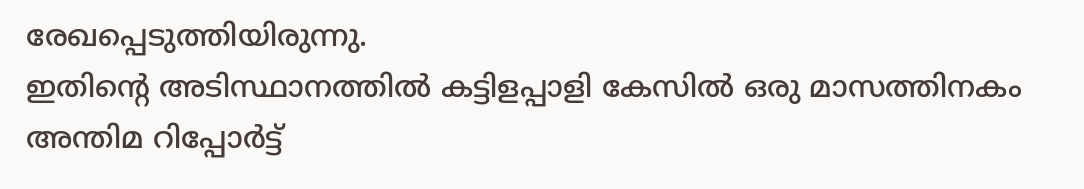രേഖപ്പെടുത്തിയിരുന്നു.
ഇതിന്റെ അടിസ്ഥാനത്തിൽ കട്ടിളപ്പാളി കേസിൽ ഒരു മാസത്തിനകം അന്തിമ റിപ്പോർട്ട്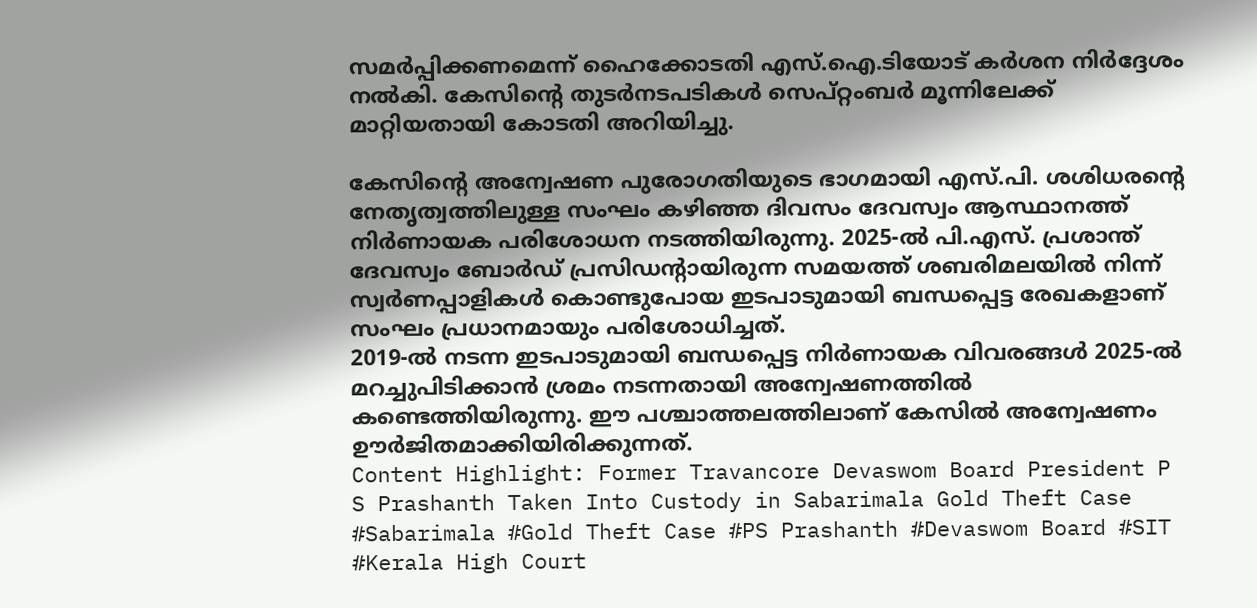സമർപ്പിക്കണമെന്ന് ഹൈക്കോടതി എസ്.ഐ.ടിയോട് കർശന നിർദ്ദേശം നൽകി. കേസിന്റെ തുടർനടപടികൾ സെപ്റ്റംബർ മൂന്നിലേക്ക് മാറ്റിയതായി കോടതി അറിയിച്ചു.

കേസിന്റെ അന്വേഷണ പുരോഗതിയുടെ ഭാഗമായി എസ്.പി. ശശിധരന്റെ നേതൃത്വത്തിലുള്ള സംഘം കഴിഞ്ഞ ദിവസം ദേവസ്വം ആസ്ഥാനത്ത് നിർണായക പരിശോധന നടത്തിയിരുന്നു. 2025-ൽ പി.എസ്. പ്രശാന്ത് ദേവസ്വം ബോർഡ് പ്രസിഡന്റായിരുന്ന സമയത്ത് ശബരിമലയിൽ നിന്ന് സ്വർണപ്പാളികൾ കൊണ്ടുപോയ ഇടപാടുമായി ബന്ധപ്പെട്ട രേഖകളാണ് സംഘം പ്രധാനമായും പരിശോധിച്ചത്.
2019-ൽ നടന്ന ഇടപാടുമായി ബന്ധപ്പെട്ട നിർണായക വിവരങ്ങൾ 2025-ൽ മറച്ചുപിടിക്കാൻ ശ്രമം നടന്നതായി അന്വേഷണത്തിൽ കണ്ടെത്തിയിരുന്നു. ഈ പശ്ചാത്തലത്തിലാണ് കേസിൽ അന്വേഷണം ഊർജിതമാക്കിയിരിക്കുന്നത്.
Content Highlight: Former Travancore Devaswom Board President P S Prashanth Taken Into Custody in Sabarimala Gold Theft Case
#Sabarimala #Gold Theft Case #PS Prashanth #Devaswom Board #SIT #Kerala High Court